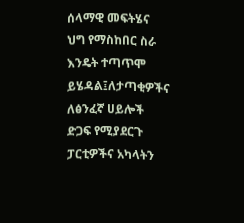ሰላማዊ መፍትሄና ህግ የማስከበር ስራ እንዴት ተጣጥሞ ይሄዳል፤ለታጣቂዎችና ለፅንፈኛ ሀይሎች ድጋፍ የሚያደርጉ ፓርቲዎችና አካላትን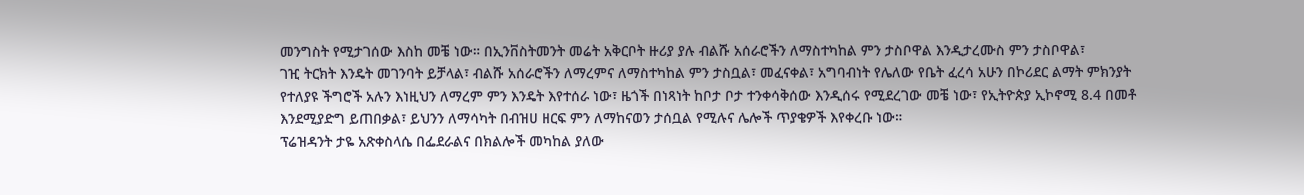መንግስት የሚታገሰው እስከ መቼ ነው። በኢንቨስትመንት መሬት አቅርቦት ዙሪያ ያሉ ብልሹ አሰራሮችን ለማስተካከል ምን ታስቦዋል እንዲታረሙስ ምን ታስቦዋል፣
ገዢ ትርክት እንዴት መገንባት ይቻላል፣ ብልሹ አሰራሮችን ለማረምና ለማስተካከል ምን ታስቧል፣ መፈናቀል፣ አግባብነት የሌለው የቤት ፈረሳ አሁን በኮሪደር ልማት ምክንያት የተለያዩ ችግሮች አሉን እነዚህን ለማረም ምን እንዴት እየተሰራ ነው፣ ዜጎች በነጻነት ከቦታ ቦታ ተንቀሳቅሰው እንዲሰሩ የሚደረገው መቼ ነው፣ የኢትዮጵያ ኢኮኖሚ 8.4 በመቶ እንደሚያድግ ይጠበቃል፣ ይህንን ለማሳካት በብዝሀ ዘርፍ ምን ለማከናወን ታሰቧል የሚሉና ሌሎች ጥያቄዎች እየቀረቡ ነው።
ፕሬዝዳንት ታዬ አጽቀስላሴ በፌደራልና በክልሎች መካከል ያለው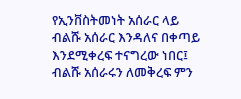የኢንቨስትመነት አሰራር ላይ ብልሹ አሰራር እንዳለና በቀጣይ እንደሚቀረፍ ተናግረው ነበር፤ ብልሹ አሰራሩን ለመቅረፍ ምን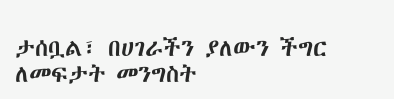ታሰቧል፣ በሀገራችን ያለውን ችግር ለመፍታት መንግስት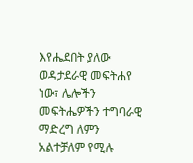እየሔደበት ያለው ወዳታደራዊ መፍትሐየ ነው፣ ሌሎችን መፍትሔዎችን ተግባራዊ ማድረግ ለምን አልተቻለም የሚሉ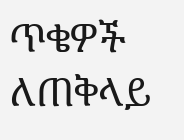ጥቄዎች ለጠቅላይ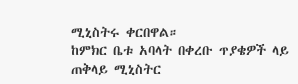ሚኒስትሩ ቀርበዋል።
ከምክር ቤቱ አባላት በቀረቡ ጥያቄዎች ላይ ጠቅላይ ሚኒስትር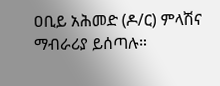ዐቢይ አሕመድ (ዶ/ር) ምላሽና ማብራሪያ ይሰጣሉ።